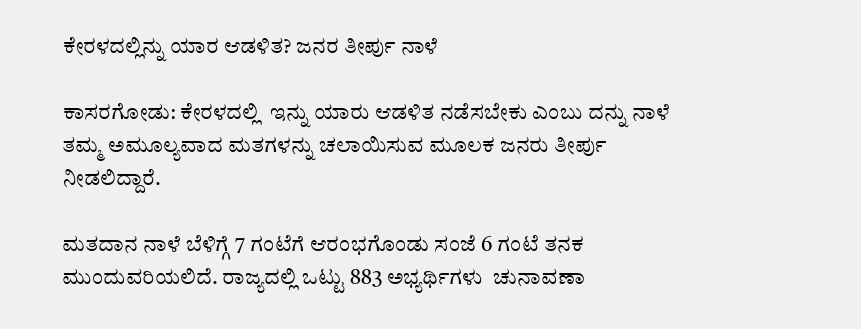ಕೇರಳದಲ್ಲಿನ್ನು ಯಾರ ಆಡಳಿತ? ಜನರ ತೀರ್ಪು ನಾಳೆ

ಕಾಸರಗೋಡು: ಕೇರಳದಲ್ಲಿ  ಇನ್ನು ಯಾರು ಆಡಳಿತ ನಡೆಸಬೇಕು ಎಂಬು ದನ್ನು ನಾಳೆ ತಮ್ಮ ಅಮೂಲ್ಯವಾದ ಮತಗಳನ್ನು ಚಲಾಯಿಸುವ ಮೂಲಕ ಜನರು ತೀರ್ಪು ನೀಡಲಿದ್ದಾರೆ.

ಮತದಾನ ನಾಳೆ ಬೆಳಿಗ್ಗೆ 7 ಗಂಟೆಗೆ ಆರಂಭಗೊಂಡು ಸಂಜೆ 6 ಗಂಟೆ ತನಕ ಮುಂದುವರಿಯಲಿದೆ. ರಾಜ್ಯದಲ್ಲಿ ಒಟ್ಟು 883 ಅಭ್ಯರ್ಥಿಗಳು  ಚುನಾವಣಾ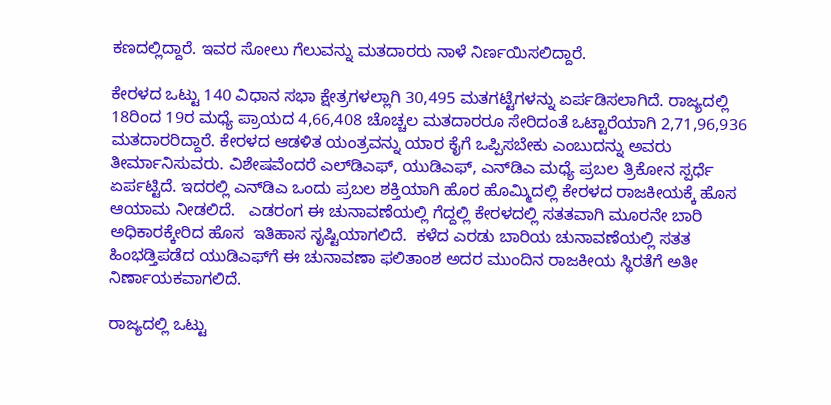ಕಣದಲ್ಲಿದ್ದಾರೆ. ಇವರ ಸೋಲು ಗೆಲುವನ್ನು ಮತದಾರರು ನಾಳೆ ನಿರ್ಣಯಿಸಲಿದ್ದಾರೆ.

ಕೇರಳದ ಒಟ್ಟು 140 ವಿಧಾನ ಸಭಾ ಕ್ಷೇತ್ರಗಳಲ್ಲಾಗಿ 30,495 ಮತಗಟ್ಟೆಗಳನ್ನು ಏರ್ಪಡಿಸಲಾಗಿದೆ. ರಾಜ್ಯದಲ್ಲಿ 18ರಿಂದ 19ರ ಮಧ್ಯೆ ಪ್ರಾಯದ 4,66,408 ಚೊಚ್ಚಲ ಮತದಾರರೂ ಸೇರಿದಂತೆ ಒಟ್ಟಾರೆಯಾಗಿ 2,71,96,936 ಮತದಾರರಿದ್ದಾರೆ. ಕೇರಳದ ಆಡಳಿತ ಯಂತ್ರವನ್ನು ಯಾರ ಕೈಗೆ ಒಪ್ಪಿಸಬೇಕು ಎಂಬುದನ್ನು ಅವರು ತೀರ್ಮಾನಿಸುವರು. ವಿಶೇಷವೆಂದರೆ ಎಲ್‌ಡಿಎಫ್, ಯುಡಿಎಫ್, ಎನ್‌ಡಿಎ ಮಧ್ಯೆ ಪ್ರಬಲ ತ್ರಿಕೋನ ಸ್ಪರ್ಧೆ ಏರ್ಪಟ್ಟಿದೆ. ಇದರಲ್ಲಿ ಎನ್‌ಡಿಎ ಒಂದು ಪ್ರಬಲ ಶಕ್ತಿಯಾಗಿ ಹೊರ ಹೊಮ್ಮಿದಲ್ಲಿ ಕೇರಳದ ರಾಜಕೀಯಕ್ಕೆ ಹೊಸ ಆಯಾಮ ನೀಡಲಿದೆ.   ಎಡರಂಗ ಈ ಚುನಾವಣೆಯಲ್ಲಿ ಗೆದ್ದಲ್ಲಿ ಕೇರಳದಲ್ಲಿ ಸತತವಾಗಿ ಮೂರನೇ ಬಾರಿ ಅಧಿಕಾರಕ್ಕೇರಿದ ಹೊಸ  ಇತಿಹಾಸ ಸೃಷ್ಟಿಯಾಗಲಿದೆ.  ಕಳೆದ ಎರಡು ಬಾರಿಯ ಚುನಾವಣೆಯಲ್ಲಿ ಸತತ ಹಿಂಭಡ್ತಿಪಡೆದ ಯುಡಿಎಫ್‌ಗೆ ಈ ಚುನಾವಣಾ ಫಲಿತಾಂಶ ಅದರ ಮುಂದಿನ ರಾಜಕೀಯ ಸ್ಥಿರತೆಗೆ ಅತೀ ನಿರ್ಣಾಯಕವಾಗಲಿದೆ.

ರಾಜ್ಯದಲ್ಲಿ ಒಟ್ಟು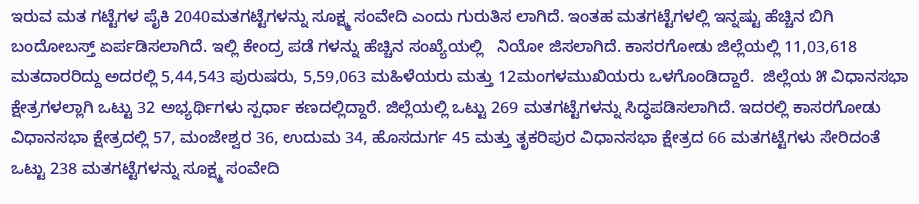ಇರುವ ಮತ ಗಟ್ಟೆಗಳ ಪೈಕಿ 2040ಮತಗಟ್ಟೆಗಳನ್ನು ಸೂಕ್ಷ್ಮ ಸಂವೇದಿ ಎಂದು ಗುರುತಿಸ ಲಾಗಿದೆ. ಇಂತಹ ಮತಗಟ್ಟೆಗಳಲ್ಲಿ ಇನ್ನಷ್ಟು ಹೆಚ್ಚಿನ ಬಿಗಿ ಬಂದೋಬಸ್ತ್ ಏರ್ಪಡಿಸಲಾಗಿದೆ. ಇಲ್ಲಿ ಕೇಂದ್ರ ಪಡೆ ಗಳನ್ನು ಹೆಚ್ಚಿನ ಸಂಖ್ಯೆಯಲ್ಲಿ   ನಿಯೋ ಜಿಸಲಾಗಿದೆ. ಕಾಸರಗೋಡು ಜಿಲ್ಲೆಯಲ್ಲಿ 11,03,618  ಮತದಾರರಿದ್ದು ಅದರಲ್ಲಿ 5,44,543 ಪುರುಷರು, 5,59,063 ಮಹಿಳೆಯರು ಮತ್ತು 12ಮಂಗಳಮುಖಿಯರು ಒಳಗೊಂಡಿದ್ದಾರೆ.  ಜಿಲ್ಲೆಯ ೫ ವಿಧಾನಸಭಾ ಕ್ಷೇತ್ರಗಳಲ್ಲಾಗಿ ಒಟ್ಟು 32 ಅಭ್ಯರ್ಥಿಗಳು ಸ್ಪರ್ಧಾ ಕಣದಲ್ಲಿದ್ದಾರೆ. ಜಿಲ್ಲೆಯಲ್ಲಿ ಒಟ್ಟು 269 ಮತಗಟ್ಟೆಗಳನ್ನು ಸಿದ್ಧಪಡಿಸಲಾಗಿದೆ. ಇದರಲ್ಲಿ ಕಾಸರಗೋಡು ವಿಧಾನಸಭಾ ಕ್ಷೇತ್ರದಲ್ಲಿ 57, ಮಂಜೇಶ್ವರ 36, ಉದುಮ 34, ಹೊಸದುರ್ಗ 45 ಮತ್ತು ತೃಕರಿಪುರ ವಿಧಾನಸಭಾ ಕ್ಷೇತ್ರದ 66 ಮತಗಟ್ಟೆಗಳು ಸೇರಿದಂತೆ ಒಟ್ಟು 238 ಮತಗಟ್ಟೆಗಳನ್ನು ಸೂಕ್ಷ್ಮ ಸಂವೇದಿ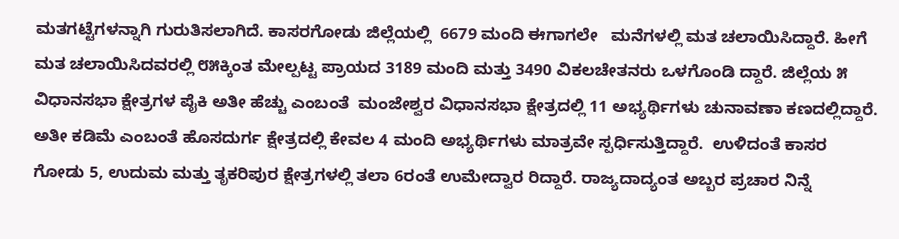ಮತಗಟ್ಟೆಗಳನ್ನಾಗಿ ಗುರುತಿಸಲಾಗಿದೆ. ಕಾಸರಗೋಡು ಜಿಲ್ಲೆಯಲ್ಲಿ  6679 ಮಂದಿ ಈಗಾಗಲೇ   ಮನೆಗಳಲ್ಲಿ ಮತ ಚಲಾಯಿಸಿದ್ದಾರೆ. ಹೀಗೆ ಮತ ಚಲಾಯಿಸಿದವರಲ್ಲಿ ೮೫ಕ್ಕಿಂತ ಮೇಲ್ಪಟ್ಟ ಪ್ರಾಯದ 3189 ಮಂದಿ ಮತ್ತು 3490 ವಿಕಲಚೇತನರು ಒಳಗೊಂಡಿ ದ್ದಾರೆ. ಜಿಲ್ಲೆಯ ೫ ವಿಧಾನಸಭಾ ಕ್ಷೇತ್ರಗಳ ಪೈಕಿ ಅತೀ ಹೆಚ್ಚು ಎಂಬಂತೆ  ಮಂಜೇಶ್ವರ ವಿಧಾನಸಭಾ ಕ್ಷೇತ್ರದಲ್ಲಿ 11 ಅಭ್ಯರ್ಥಿಗಳು ಚುನಾವಣಾ ಕಣದಲ್ಲಿದ್ದಾರೆ. ಅತೀ ಕಡಿಮೆ ಎಂಬಂತೆ ಹೊಸದುರ್ಗ ಕ್ಷೇತ್ರದಲ್ಲಿ ಕೇವಲ 4 ಮಂದಿ ಅಭ್ಯರ್ಥಿಗಳು ಮಾತ್ರವೇ ಸ್ಪರ್ಧಿಸುತ್ತಿದ್ದಾರೆ.  ಉಳಿದಂತೆ ಕಾಸರ ಗೋಡು 5, ಉದುಮ ಮತ್ತು ತೃಕರಿಪುರ ಕ್ಷೇತ್ರಗಳಲ್ಲಿ ತಲಾ 6ರಂತೆ ಉಮೇದ್ವಾರ ರಿದ್ದಾರೆ. ರಾಜ್ಯದಾದ್ಯಂತ ಅಬ್ಬರ ಪ್ರಚಾರ ನಿನ್ನೆ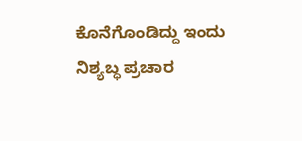ಕೊನೆಗೊಂಡಿದ್ದು ಇಂದು ನಿಶ್ಯಬ್ಧ ಪ್ರಚಾರ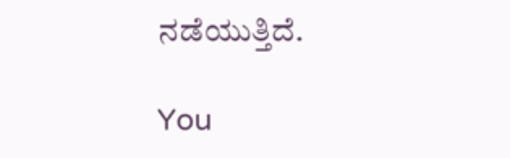ನಡೆಯುತ್ತಿದೆ.

You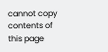cannot copy contents of this page